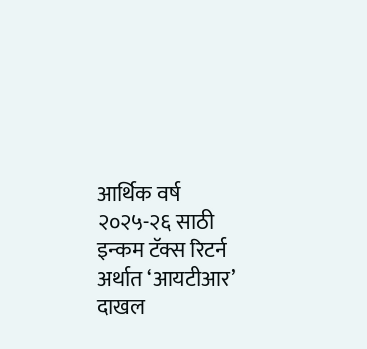आर्थिक वर्ष २०२५-२६ साठी इन्कम टॅक्स रिटर्न अर्थात ‘आयटीआर’ दाखल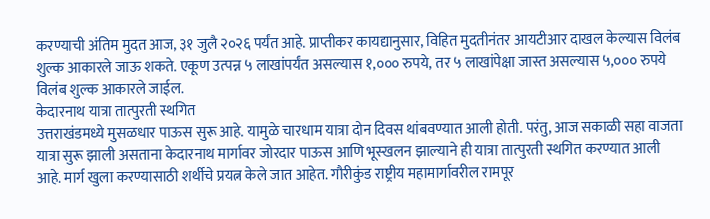करण्याची अंतिम मुदत आज, ३१ जुलै २०२६ पर्यंत आहे. प्राप्तीकर कायद्यानुसार, विहित मुदतीनंतर आयटीआर दाखल केल्यास विलंब शुल्क आकारले जाऊ शकते. एकूण उत्पन्न ५ लाखांपर्यंत असल्यास १,००० रुपये, तर ५ लाखांपेक्षा जास्त असल्यास ५,००० रुपये विलंब शुल्क आकारले जाईल.
केदारनाथ यात्रा तात्पुरती स्थगित
उत्तराखंडमध्ये मुसळधार पाऊस सुरू आहे. यामुळे चारधाम यात्रा दोन दिवस थांबवण्यात आली होती. परंतु, आज सकाळी सहा वाजता यात्रा सुरू झाली असताना केदारनाथ मार्गावर जोरदार पाऊस आणि भूस्खलन झाल्याने ही यात्रा तात्पुरती स्थगित करण्यात आली आहे. मार्ग खुला करण्यासाठी शर्थीचे प्रयत्न केले जात आहेत. गौरीकुंड राष्ट्रीय महामार्गावरील रामपूर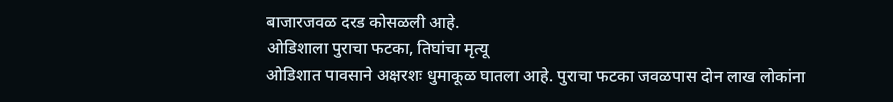बाजारजवळ दरड कोसळली आहे.
ओडिशाला पुराचा फटका, तिघांचा मृत्यू
ओडिशात पावसाने अक्षरशः धुमाकूळ घातला आहे. पुराचा फटका जवळपास दोन लाख लोकांना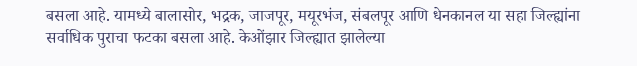बसला आहे. यामध्ये बालासोर, भद्रक, जाजपूर, मयूरभंज, संबलपूर आणि धेनकानल या सहा जिल्ह्यांना सर्वाधिक पुराचा फटका बसला आहे. केओंझार जिल्ह्यात झालेल्या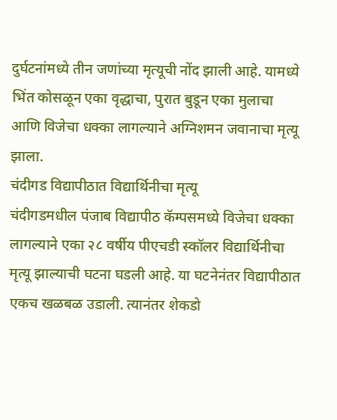दुर्घटनांमध्ये तीन जणांच्या मृत्यूची नोंद झाली आहे. यामध्ये भिंत कोसळून एका वृद्धाचा, पुरात बुडून एका मुलाचा आणि विजेचा धक्का लागल्याने अग्निशमन जवानाचा मृत्यू झाला.
चंदीगड विद्यापीठात विद्यार्थिनीचा मृत्यू
चंदीगडमधील पंजाब विद्यापीठ कॅम्पसमध्ये विजेचा धक्का लागल्याने एका २८ वर्षीय पीएचडी स्कॉलर विद्यार्थिनीचा मृत्यू झाल्याची घटना घडली आहे. या घटनेनंतर विद्यापीठात एकच खळबळ उडाली. त्यानंतर शेकडो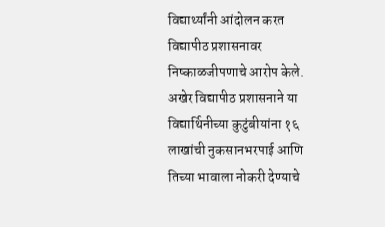विद्यार्थ्यांनी आंदोलन करत विद्यापीठ प्रशासनावर निष्काळजीपणाचे आरोप केले. अखेर विद्यापीठ प्रशासनाने या विद्यार्थिनीच्या कुटुंबीयांना १६ लाखांची नुकसानभरपाई आणि तिच्या भावाला नोकरी देण्याचे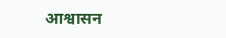आश्वासन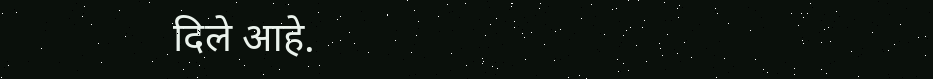दिले आहे.